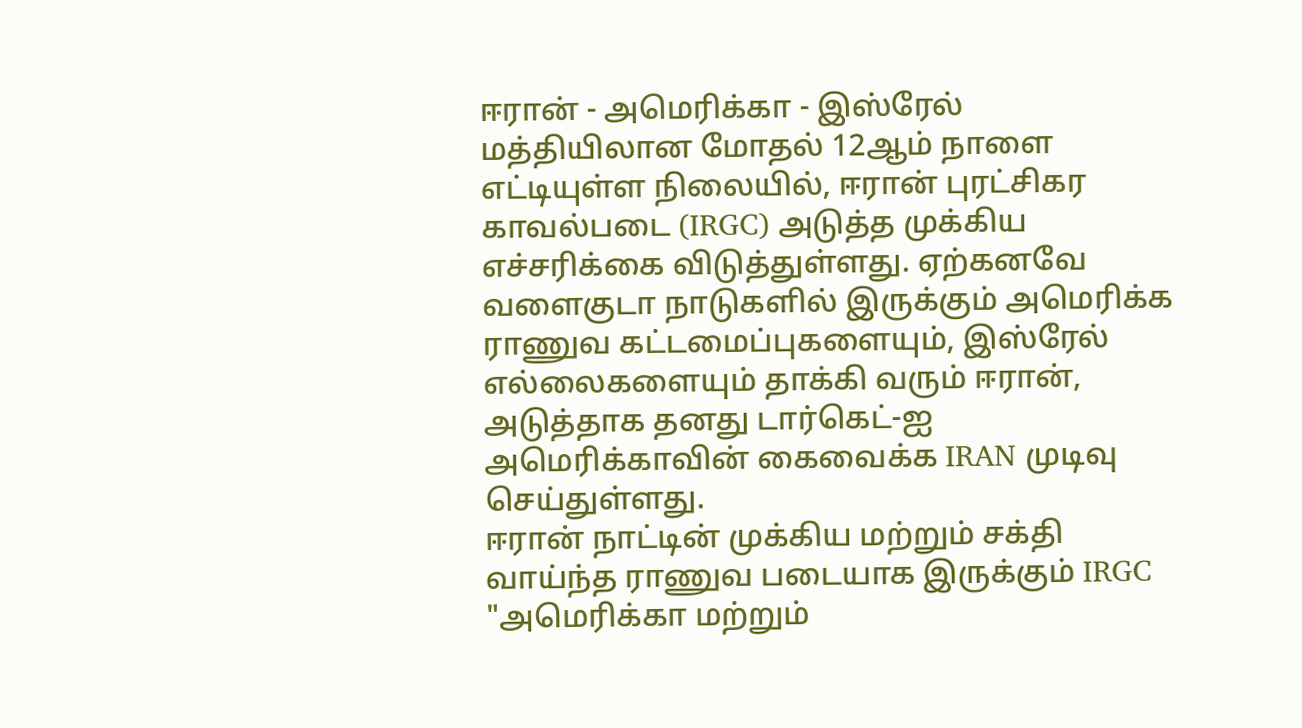ஈரான் - அமெரிக்கா - இஸ்ரேல் மத்தியிலான மோதல் 12ஆம் நாளை எட்டியுள்ள நிலையில், ஈரான் புரட்சிகர காவல்படை (IRGC) அடுத்த முக்கிய எச்சரிக்கை விடுத்துள்ளது. ஏற்கனவே வளைகுடா நாடுகளில் இருக்கும் அமெரிக்க ராணுவ கட்டமைப்புகளையும், இஸ்ரேல் எல்லைகளையும் தாக்கி வரும் ஈரான், அடுத்தாக தனது டார்கெட்-ஐ அமெரிக்காவின் கைவைக்க IRAN முடிவு செய்துள்ளது.
ஈரான் நாட்டின் முக்கிய மற்றும் சக்தி வாய்ந்த ராணுவ படையாக இருக்கும் IRGC "அமெரிக்கா மற்றும்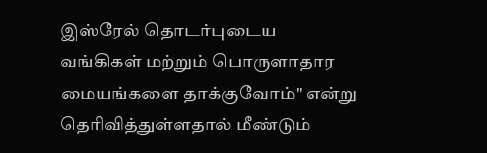இஸ்ரேல் தொடர்புடைய வங்கிகள் மற்றும் பொருளாதார மையங்களை தாக்குவோம்" என்று தெரிவித்துள்ளதால் மீண்டும்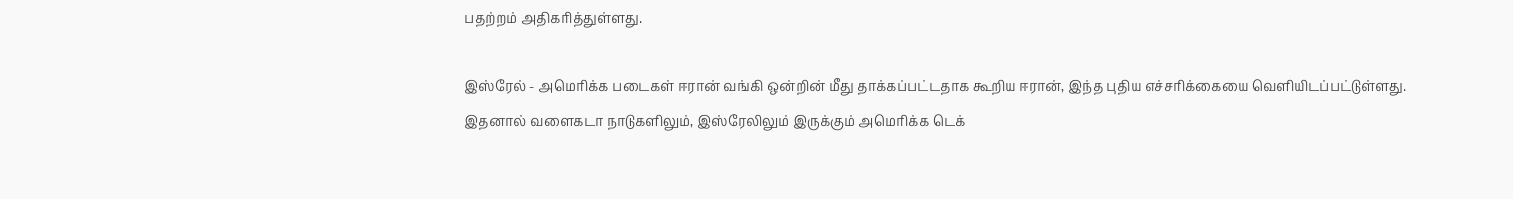பதற்றம் அதிகரித்துள்ளது.

இஸ்ரேல் - அமெரிக்க படைகள் ஈரான் வங்கி ஒன்றின் மீது தாக்கப்பட்டதாக கூறிய ஈரான், இந்த புதிய எச்சரிக்கையை வெளியிடப்பட்டுள்ளது. இதனால் வளைகடா நாடுகளிலும், இஸ்ரேலிலும் இருக்கும் அமெரிக்க டெக்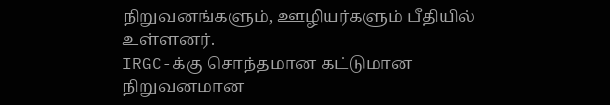நிறுவனங்களும், ஊழியர்களும் பீதியில் உள்ளனர்.
IRGC-க்கு சொந்தமான கட்டுமான நிறுவனமான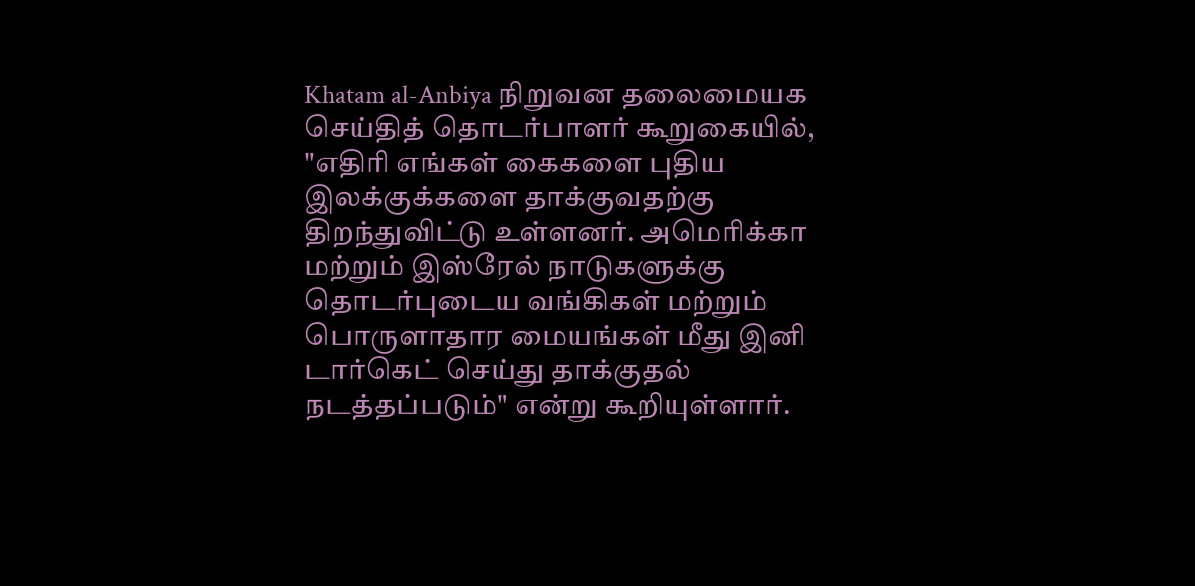Khatam al-Anbiya நிறுவன தலைமையக செய்தித் தொடர்பாளர் கூறுகையில், "எதிரி எங்கள் கைகளை புதிய இலக்குக்களை தாக்குவதற்கு திறந்துவிட்டு உள்ளனர். அமெரிக்கா மற்றும் இஸ்ரேல் நாடுகளுக்கு தொடர்புடைய வங்கிகள் மற்றும் பொருளாதார மையங்கள் மீது இனி டார்கெட் செய்து தாக்குதல் நடத்தப்படும்" என்று கூறியுள்ளார்.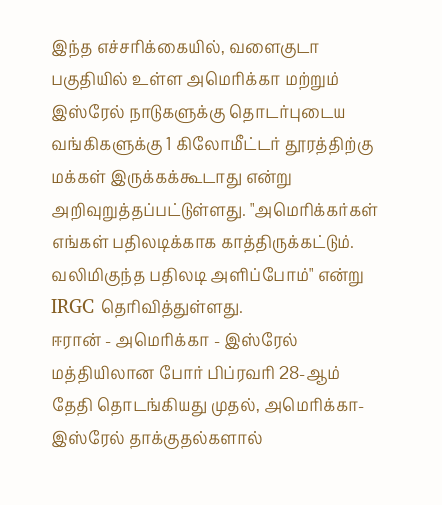இந்த எச்சரிக்கையில், வளைகுடா பகுதியில் உள்ள அமெரிக்கா மற்றும் இஸ்ரேல் நாடுகளுக்கு தொடர்புடைய வங்கிகளுக்கு 1 கிலோமீட்டர் தூரத்திற்கு மக்கள் இருக்கக்கூடாது என்று அறிவுறுத்தப்பட்டுள்ளது. "அமெரிக்கர்கள் எங்கள் பதிலடிக்காக காத்திருக்கட்டும். வலிமிகுந்த பதிலடி அளிப்போம்" என்று IRGC தெரிவித்துள்ளது.
ஈரான் - அமெரிக்கா - இஸ்ரேல் மத்தியிலான போர் பிப்ரவரி 28-ஆம் தேதி தொடங்கியது முதல், அமெரிக்கா-இஸ்ரேல் தாக்குதல்களால்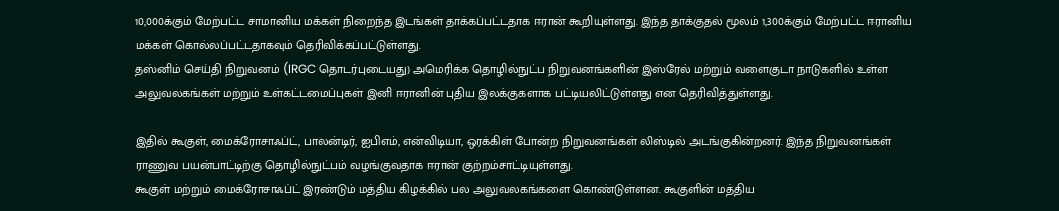10,000க்கும் மேற்பட்ட சாமானிய மக்கள் நிறைந்த இடங்கள் தாக்கப்பட்டதாக ஈரான் கூறியுள்ளது. இந்த தாக்குதல் மூலம் 1,300க்கும் மேற்பட்ட ஈரானிய மக்கள் கொல்லப்பட்டதாகவும் தெரிவிக்கப்பட்டுள்ளது.
தஸ்னிம் செய்தி நிறுவனம் (IRGC தொடர்புடையது) அமெரிக்க தொழில்நுட்ப நிறுவனங்களின் இஸ்ரேல் மற்றும் வளைகுடா நாடுகளில் உள்ள அலுவலகங்கள் மற்றும் உள்கட்டமைப்புகள் இனி ஈரானின் புதிய இலக்குகளாக பட்டியலிட்டுள்ளது என தெரிவித்துள்ளது.

இதில் கூகுள், மைக்ரோசாஃப்ட், பாலன்டிர், ஐபிஎம், என்விடியா, ஒரக்கிள் போன்ற நிறுவனங்கள் லிஸ்டில் அடங்குகின்றனர். இந்த நிறுவனங்கள் ராணுவ பயன்பாட்டிற்கு தொழில்நுட்பம் வழங்குவதாக ஈரான் குற்றம்சாட்டியுள்ளது.
கூகுள் மற்றும் மைக்ரோசாஃப்ட் இரண்டும் மத்திய கிழக்கில் பல அலுவலகங்களை கொண்டுள்ளன. கூகுளின் மத்திய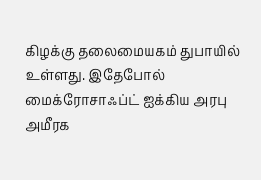கிழக்கு தலைமையகம் துபாயில் உள்ளது. இதேபோல் மைக்ரோசாஃப்ட் ஐக்கிய அரபு அமீரக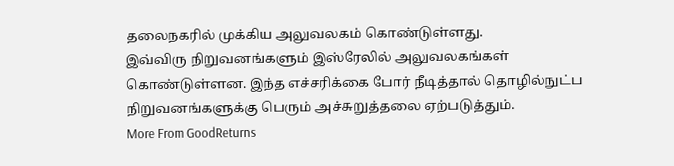தலைநகரில் முக்கிய அலுவலகம் கொண்டுள்ளது.
இவ்விரு நிறுவனங்களும் இஸ்ரேலில் அலுவலகங்கள் கொண்டுள்ளன. இந்த எச்சரிக்கை போர் நீடித்தால் தொழில்நுட்ப நிறுவனங்களுக்கு பெரும் அச்சுறுத்தலை ஏற்படுத்தும்.
More From GoodReturns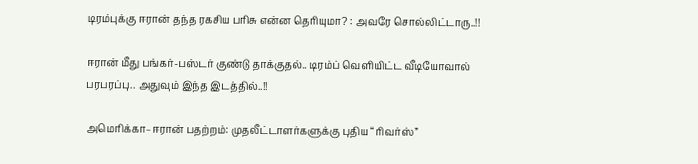டிரம்புக்கு ஈரான் தந்த ரகசிய பரிசு என்ன தெரியுமா? : அவரே சொல்லிட்டாரு..!!

ஈரான் மீது பங்கர்-பஸ்டர் குண்டு தாக்குதல்.. டிரம்ப் வெளியிட்ட வீடியோவால் பரபரப்பு.. அதுவும் இந்த இடத்தில்..!!

அமெரிக்கா–ஈரான் பதற்றம்: முதலீட்டாளர்களுக்கு புதிய “ரிவர்ஸ்”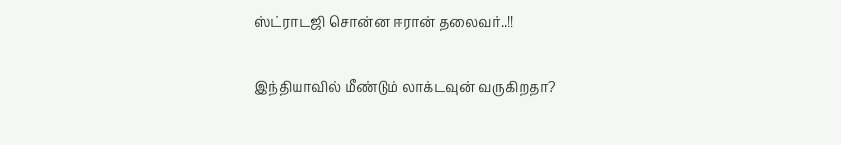ஸ்ட்ராடஜி சொன்ன ஈரான் தலைவர்..!!

இந்தியாவில் மீண்டும் லாக்டவுன் வருகிறதா?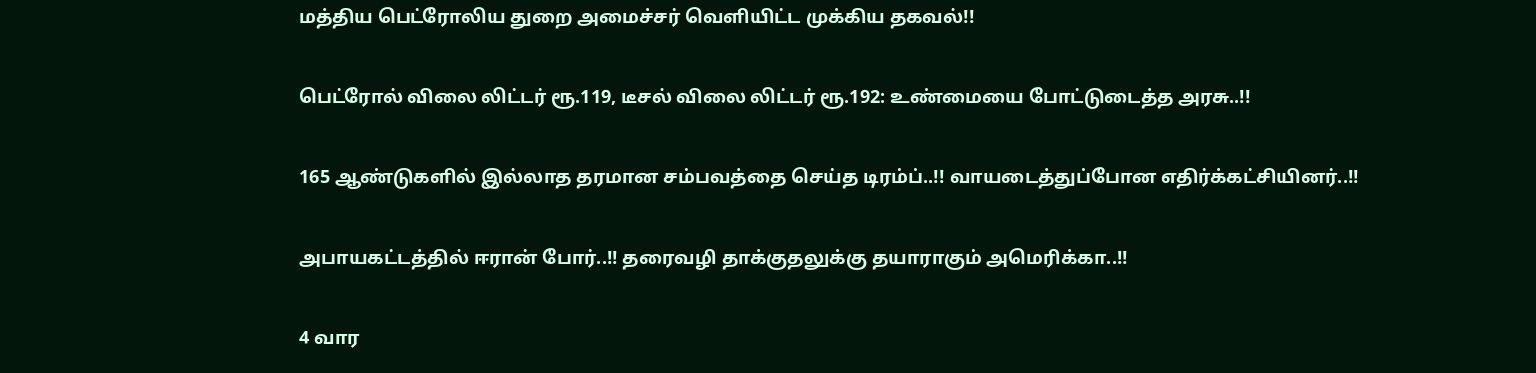மத்திய பெட்ரோலிய துறை அமைச்சர் வெளியிட்ட முக்கிய தகவல்!!

பெட்ரோல் விலை லிட்டர் ரூ.119, டீசல் விலை லிட்டர் ரூ.192: உண்மையை போட்டுடைத்த அரசு..!!

165 ஆண்டுகளில் இல்லாத தரமான சம்பவத்தை செய்த டிரம்ப்..!! வாயடைத்துப்போன எதிர்க்கட்சியினர்..!!

அபாயகட்டத்தில் ஈரான் போர்..!! தரைவழி தாக்குதலுக்கு தயாராகும் அமெரிக்கா..!!

4 வார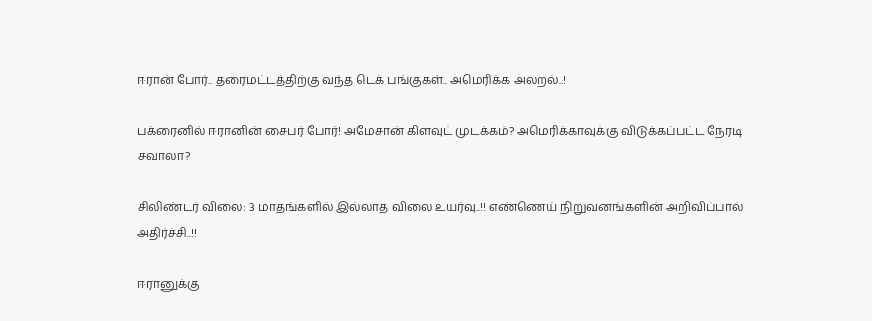ஈரான் போர்.. தரைமட்டத்திற்கு வந்த டெக் பங்குகள்.. அமெரிக்க அலறல்..!

பக்ரைனில் ஈரானின் சைபர் போர்! அமேசான் கிளவுட் முடக்கம்? அமெரிக்காவுக்கு விடுக்கப்பட்ட நேரடி சவாலா?

சிலிண்டர் விலை: 3 மாதங்களில் இல்லாத விலை உயர்வு..!! எண்ணெய் நிறுவனங்களின் அறிவிப்பால் அதிர்ச்சி..!!

ஈரானுக்கு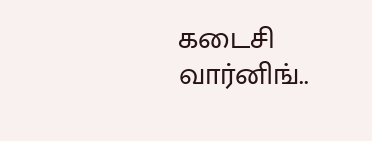கடைசி வார்னிங்..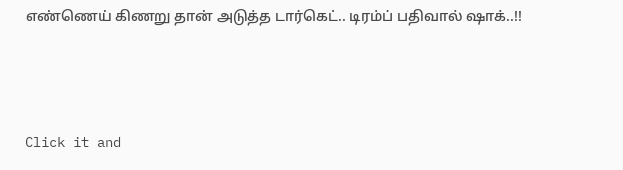எண்ணெய் கிணறு தான் அடுத்த டார்கெட்.. டிரம்ப் பதிவால் ஷாக்..!!



Click it and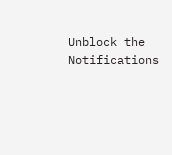Unblock the Notifications